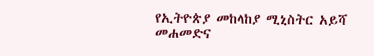የኢትዮጵያ መከላከያ ሚኒስትር አይሻ መሐመድና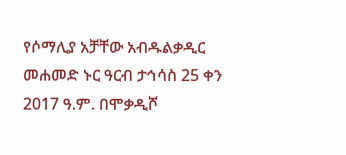የሶማሊያ አቻቸው አብዱልቃዲር መሐመድ ኑር ዓርብ ታኅሳስ 25 ቀን 2017 ዓ.ም. በሞቃዲሾ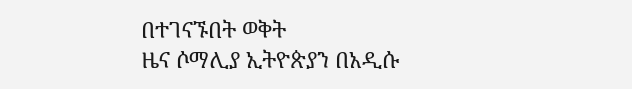በተገናኙበት ወቅት
ዜና ሶማሊያ ኢትዮጵያን በአዲሱ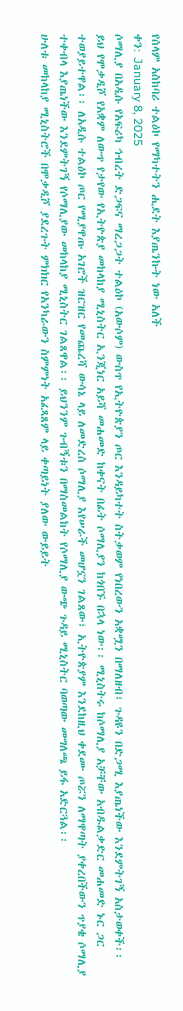የሰላም አስከባሪ ተልዕኮ የማካተትን ሒደት እያጤንኩት ነው አለች
ቀን: January 8, 2025
ሶማሊያ በአዲሱ የአፍሪካ ኅብረት ድጋፍና ማረጋጋት ተልዕኮ (አውሶም) ውስጥ የኢትዮጵያን ጦር እንዳይካተት ስትቃወም የነበረውን አቋሟን በማለዘብ፣ ጉዳዩን በድጋሚ እያጤነችው እንደምትገኝ አስታወቀች፡፡
ይህ የሞቃዲሾ የአቋም ለውጥ የታየው የኢትዮጵያ መከላከያ ሚኒስትር ኢንጂነር አይሻ መሐመድ ከቀናት በፊት ሶማሊያን ከጎበኙ በኋላ ነው፡፡ ሚኒስትሩ ከሶማሊያ አቻቸው አብዱልቃድር መሐመድ ኑር ጋር ተወያይተዋል፡፡ ለአዲሱ ተልዕኮ ጦር የሚያዋጡ አገሮች ዝርዝር የመጨረሻ ውሳኔ ላይ ለመድረስ ሶማሊያ እየሠራች መሆኗን ገልጸው፣ ኢትዮጵያም እንደከዚህ ቀደሙ ጦሯን ለማዋጣት ያቀረበችውን ጥያቄ ሶማሊያ ተቀብላ እያጤነችው እንደምትገኝ የሶማሊያው መከላከያ ሚኒስትር ገልጸዋል፡፡ ይህንንም ጉብኝቱን በማስመልከት የሶማሊያ ውጭ ጉዳይ ሚኒስትር ባወጣው መግለጫ ይፋ አድርጓል፡፡
ሁለቱ መከላከያ ሚኒስትሮች በሞቃዲሾ ያደረጉት ምክክር የአንካራውን ስምምነት አፈጻጸም ላይ ቀጣይነት ያለው ውይይት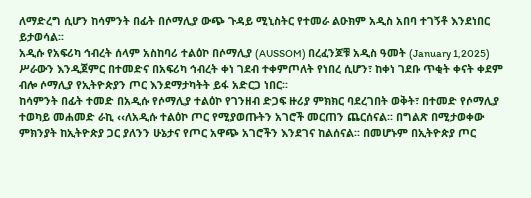ለማድረግ ሲሆን ከሳምንት በፊት በሶማሊያ ውጭ ጉዳይ ሚኒስትር የተመራ ልዑክም አዲስ አበባ ተገኝቶ እንደነበር ይታወሳል፡፡
አዲሱ የአፍሪካ ኅብረት ሰላም አስከባሪ ተልዕኮ በሶማሊያ (AUSSOM) በረፈንጆቹ አዲስ ዓመት (January 1,2025) ሥራውን እንዲጀምር በተመድና በአፍሪካ ኅብረት ቀነ ገደብ ተቀምጦለት የነበረ ሲሆን፣ ከቀነ ገደቡ ጥቂት ቀናት ቀደም ብሎ ሶማሊያ የኢትዮጵያን ጦር እንደማታካትት ይፋ አድርጋ ነበር፡፡
ከሳምንት በፊት ተመድ በአዲሱ የሶማሊያ ተልዕኮ የገንዘብ ድጋፍ ዙሪያ ምክክር ባደረገበት ወቅት፣ በተመድ የሶማሊያ ተወካይ መሐመድ ራኪ ‹‹ለአዲሱ ተልዕኮ ጦር የሚያወጡትን አገሮች መርጠን ጨርሰናል፡፡ በግልጽ በሚታወቀው ምክንያት ከኢትዮጵያ ጋር ያለንን ሁኔታና የጦር አዋጭ አገሮችን እንደገና ከልሰናል፡፡ በመሆኑም በኢትዮጵያ ጦር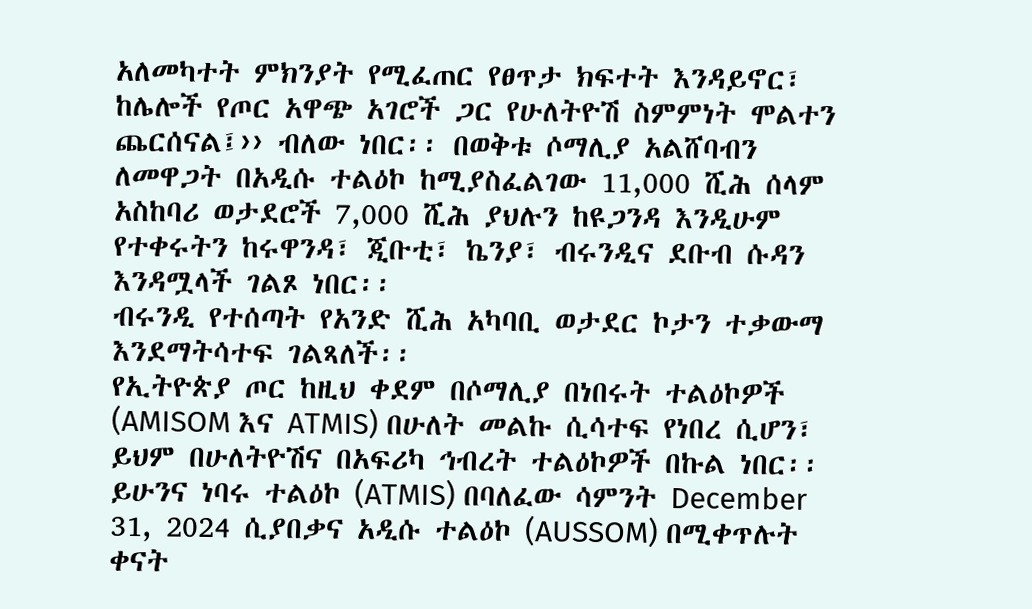አለመካተት ምክንያት የሚፈጠር የፀጥታ ክፍተት እንዳይኖር፣ ከሌሎች የጦር አዋጭ አገሮች ጋር የሁለትዮሽ ስምምነት ሞልተን ጨርሰናል፤›› ብለው ነበር፡፡ በወቅቱ ሶማሊያ አልሸባብን ለመዋጋት በአዲሱ ተልዕኮ ከሚያስፈልገው 11,000 ሺሕ ሰላም አስከባሪ ወታደሮች 7,000 ሺሕ ያህሉን ከዩጋንዳ እንዲሁም የተቀሩትን ከሩዋንዳ፣ ጂቡቲ፣ ኬንያ፣ ብሩንዲና ደቡብ ሱዳን እንዳሟላች ገልጾ ነበር፡፡
ብሩንዲ የተሰጣት የአንድ ሺሕ አካባቢ ወታደር ኮታን ተቃውማ እንደማትሳተፍ ገልጻለች፡፡
የኢትዮጵያ ጦር ከዚህ ቀደም በሶማሊያ በነበሩት ተልዕኮዎች (AMISOM እና ATMIS) በሁለት መልኩ ሲሳተፍ የነበረ ሲሆን፣ ይህም በሁለትዮሽና በአፍሪካ ኅብረት ተልዕኮዎች በኩል ነበር፡፡ ይሁንና ነባሩ ተልዕኮ (ATMIS) በባለፈው ሳምንት December 31, 2024 ሲያበቃና አዲሱ ተልዕኮ (AUSSOM) በሚቀጥሉት ቀናት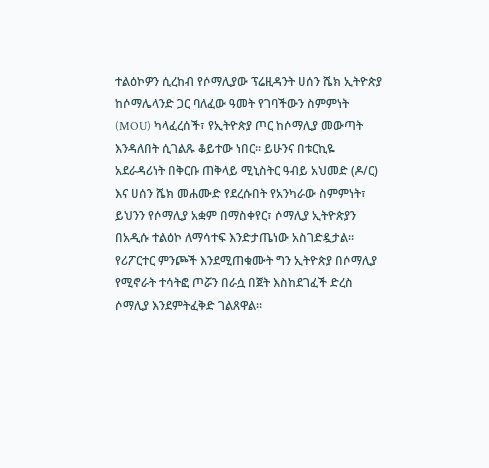ተልዕኮዎን ሲረከብ የሶማሊያው ፕሬዚዳንት ሀሰን ሼክ ኢትዮጵያ ከሶማሌላንድ ጋር ባለፈው ዓመት የገባችውን ስምምነት (MOU) ካላፈረሰች፣ የኢትዮጵያ ጦር ከሶማሊያ መውጣት እንዳለበት ሲገልጹ ቆይተው ነበር፡፡ ይሁንና በቱርኪዬ አደራዳሪነት በቅርቡ ጠቅላይ ሚኒስትር ዓብይ አህመድ (ዶ/ር) እና ሀሰን ሼክ መሐሙድ የደረሱበት የአንካራው ስምምነት፣ ይህንን የሶማሊያ አቋም በማስቀየር፣ ሶማሊያ ኢትዮጵያን በአዲሱ ተልዕኮ ለማሳተፍ እንድታጤነው አስገድዷታል፡፡ የሪፖርተር ምንጮች እንደሚጠቁሙት ግን ኢትዮጵያ በሶማሊያ የሚኖራት ተሳትፎ ጦሯን በራሷ በጀት እስከደገፈች ድረስ ሶማሊያ እንደምትፈቅድ ገልጸዋል፡፡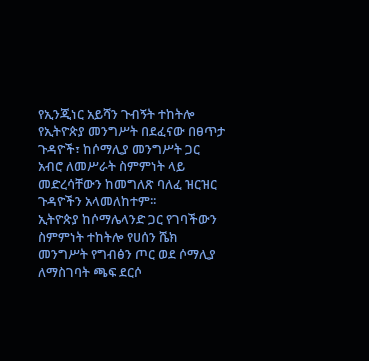የኢንጂነር አይሻን ጉብኝት ተከትሎ የኢትዮጵያ መንግሥት በደፈናው በፀጥታ ጉዳዮች፣ ከሶማሊያ መንግሥት ጋር አብሮ ለመሥራት ስምምነት ላይ መድረሳቸውን ከመግለጽ ባለፈ ዝርዝር ጉዳዮችን አላመለከተም፡፡
ኢትዮጵያ ከሶማሌላንድ ጋር የገባችውን ስምምነት ተከትሎ የሀሰን ሼክ መንግሥት የግብፅን ጦር ወደ ሶማሊያ ለማስገባት ጫፍ ደርሶ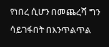የነበረ ሲሆን በመጨረሻ ግን ሳይገፋበት በእንጥልጥል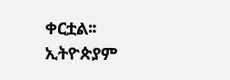ቀርቷል፡፡ ኢትዮጵያም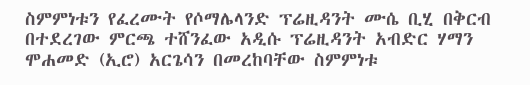ስምምነቱን የፈረሙት የሶማሌላንድ ፕሬዚዳንት ሙሴ ቢሂ በቅርብ በተደረገው ምርጫ ተሸንፈው አዲሱ ፕሬዚዳንት አብድር ሃማን ሞሐመድ (ኢሮ) አርጌሳን በመረከባቸው ስምምነቱ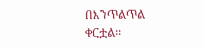በእንጥልጥል ቀርቷል፡፡